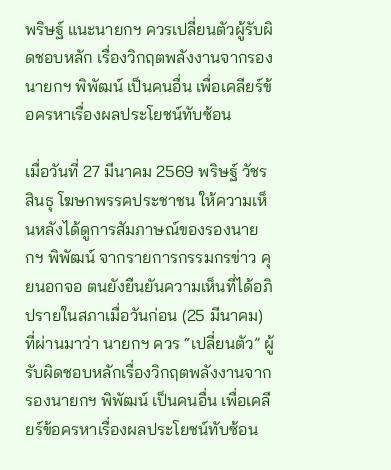พริษฐ์ แนะนายกฯ ควรเปลี่ยนตัวผู้รับผิดชอบหลัก เรื่องวิกฤตพลังงานจากรองนายกฯ พิพัฒน์ เป็นคนอื่น เพื่อเคลียร์ข้อครหาเรื่องผลประโยชน์ทับซ้อน

เมื่อวันที่ 27 มีนาคม 2569 พริษฐ์ วัชรสินธุ โฆษกพรรคประชาชน ให้ความเห็นหลังได้ดูการสัมภาษณ์ของรองนายกฯ พิพัฒน์ จากรายการกรรมกรข่าว คุยนอกจอ ตนยังยืนยันความเห็นที่ได้อภิปรายในสภาเมื่อวันก่อน (25 มีนาคม) ที่ผ่านมาว่า นายกฯ ควร “เปลี่ยนตัว” ผู้รับผิดชอบหลักเรื่องวิกฤตพลังงานจาก รองนายกฯ พิพัฒน์ เป็นคนอื่น เพื่อเคลียร์ข้อครหาเรื่องผลประโยชน์ทับซ้อน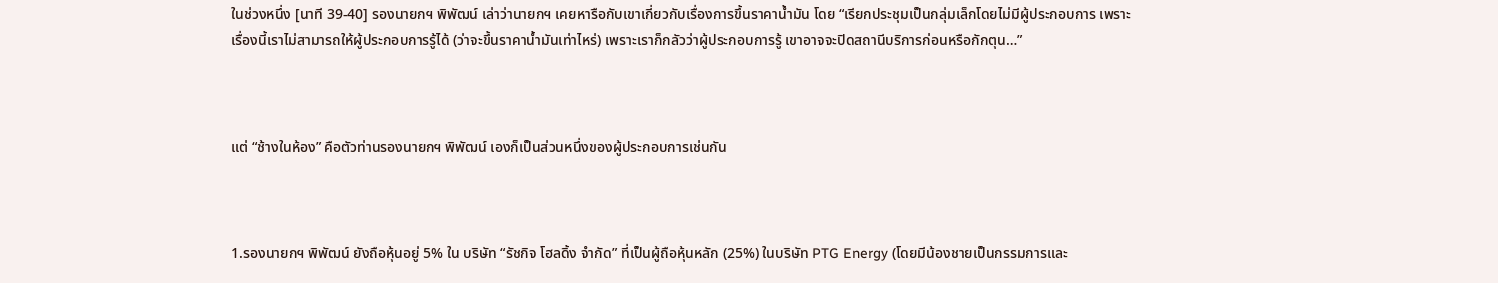ในช่วงหนึ่ง [นาที 39-40] รองนายกฯ พิพัฒน์ เล่าว่านายกฯ เคยหารือกับเขาเกี่ยวกับเรื่องการขึ้นราคาน้ำมัน โดย “เรียกประชุมเป็นกลุ่มเล็กโดยไม่มีผู้ประกอบการ เพราะเรื่องนี้เราไม่สามารถให้ผู้ประกอบการรู้ได้ (ว่าจะขึ้นราคาน้ำมันเท่าไหร่) เพราะเราก็กลัวว่าผู้ประกอบการรู้ เขาอาจจะปิดสถานีบริการก่อนหรือกักตุน…”



แต่ “ช้างในห้อง” คือตัวท่านรองนายกฯ พิพัฒน์ เองก็เป็นส่วนหนึ่งของผู้ประกอบการเช่นกัน



1.รองนายกฯ พิพัฒน์ ยังถือหุ้นอยู่ 5% ใน บริษัท “รัชกิจ โฮลดิ้ง จำกัด” ที่เป็นผู้ถือหุ้นหลัก (25%) ในบริษัท PTG Energy (โดยมีน้องชายเป็นกรรมการและ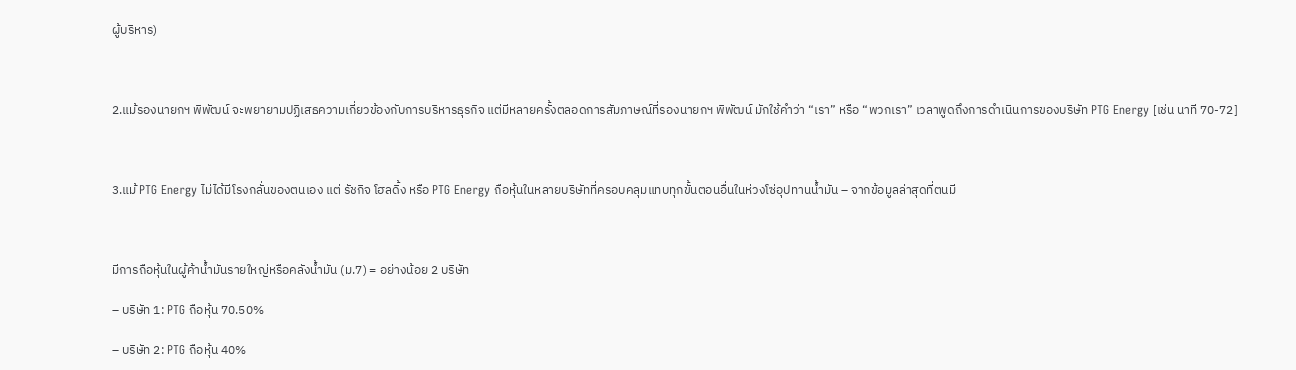ผู้บริหาร)



2.แม้รองนายกฯ พิพัฒน์ จะพยายามปฏิเสธความเกี่ยวข้องกับการบริหารธุรกิจ แต่มีหลายครั้งตลอดการสัมภาษณ์ที่รองนายกฯ พิพัฒน์ มักใช้คำว่า “เรา” หรือ “พวกเรา” เวลาพูดถึงการดำเนินการของบริษัท PTG Energy [เช่น นาที 70-72]



3.แม้ PTG Energy ไม่ได้มีโรงกลั่นของตนเอง แต่ รัชกิจ โฮลดิ้ง หรือ PTG Energy ถือหุ้นในหลายบริษัทที่ครอบคลุมแทบทุกขั้นตอนอื่นในห่วงโซ่อุปทานน้ำมัน – จากข้อมูลล่าสุดที่ตนมี



มีการถือหุ้นในผู้ค้าน้ำมันรายใหญ่หรือคลังน้ำมัน (ม.7) = อย่างน้อย 2 บริษัท

– บริษัท 1: PTG ถือหุ้น 70.50%

– บริษัท 2: PTG ถือหุ้น 40%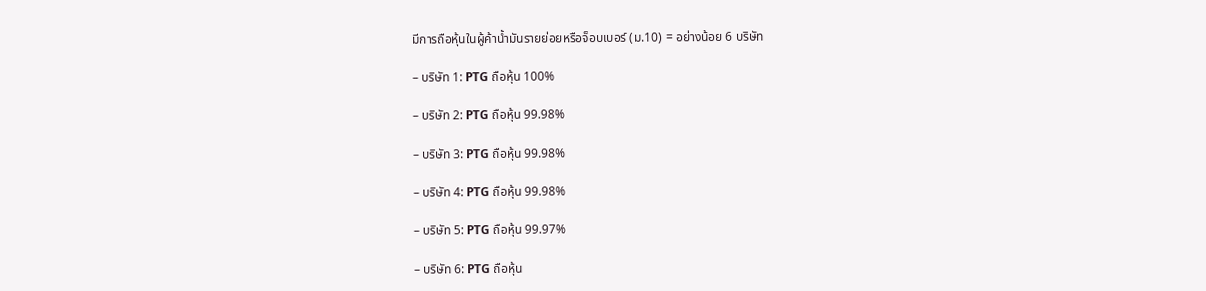มีการถือหุ้นในผู้ค้าน้ำมันรายย่อยหรือจ็อบเบอร์ (ม.10) = อย่างน้อย 6 บริษัท

– บริษัท 1: PTG ถือหุ้น 100%

– บริษัท 2: PTG ถือหุ้น 99.98%

– บริษัท 3: PTG ถือหุ้น 99.98%

– บริษัท 4: PTG ถือหุ้น 99.98%

– บริษัท 5: PTG ถือหุ้น 99.97%

– บริษัท 6: PTG ถือหุ้น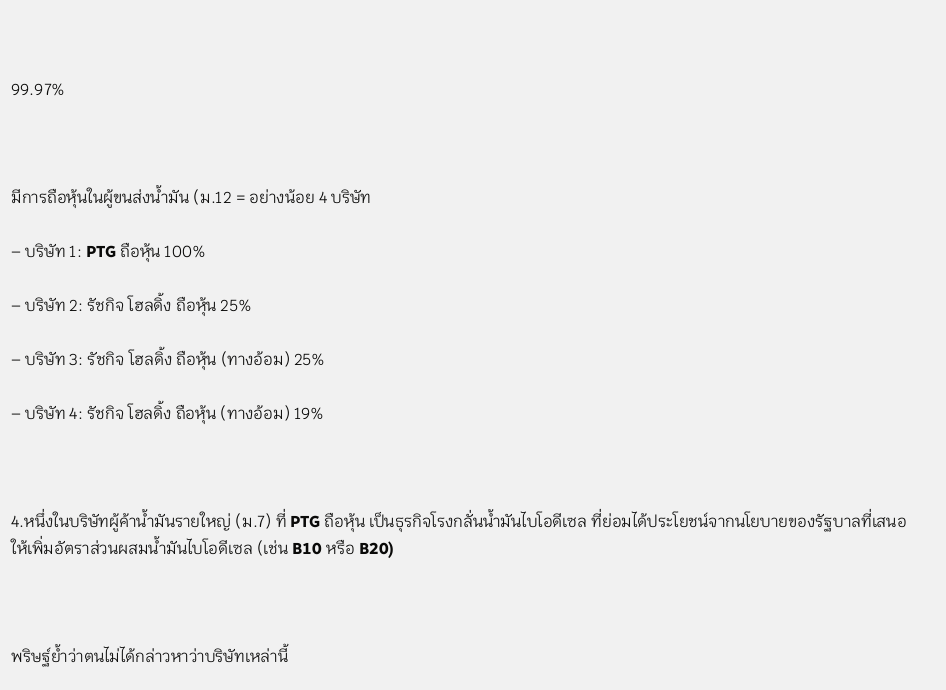99.97%



มีการถือหุ้นในผู้ขนส่งน้ำมัน (ม.12 = อย่างน้อย 4 บริษัท

– บริษัท 1: PTG ถือหุ้น 100%

– บริษัท 2: รัชกิจ โฮลดิ้ง ถือหุ้น 25%

– บริษัท 3: รัชกิจ โฮลดิ้ง ถือหุ้น (ทางอ้อม) 25%

– บริษัท 4: รัชกิจ โฮลดิ้ง ถือหุ้น (ทางอ้อม) 19%



4.หนึ่งในบริษัทผู้ค้าน้ำมันรายใหญ่ (ม.7) ที่ PTG ถือหุ้น เป็นธุรกิจโรงกลั่นน้ำมันไบโอดีเซล ที่ย่อมได้ประโยชน์จากนโยบายของรัฐบาลที่เสนอให้เพิ่มอัตราส่วนผสมน้ำมันไบโอดีเซล (เช่น B10 หรือ B20)



พริษฐ์ย้ำว่าตนไม่ได้กล่าวหาว่าบริษัทเหล่านี้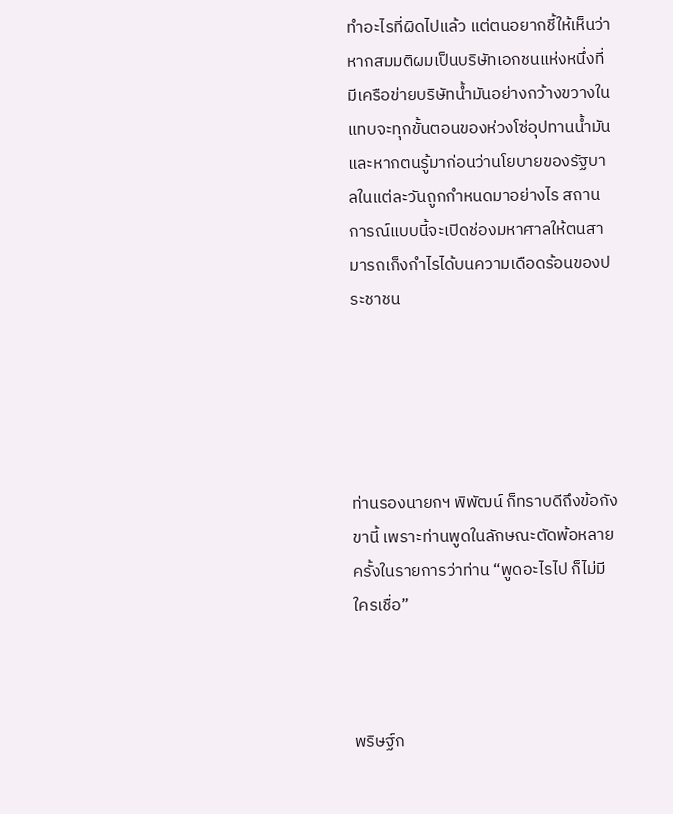ทำอะไรที่ผิดไปแล้ว แต่ตนอยากชี้ให้เห็นว่า หากสมมติผมเป็นบริษัทเอกชนแห่งหนึ่งที่มีเครือข่ายบริษัทน้ำมันอย่างกว้างขวางในแทบจะทุกขั้นตอนของห่วงโซ่อุปทานน้ำมัน และหากตนรู้มาก่อนว่านโยบายของรัฐบาลในแต่ละวันถูกกำหนดมาอย่างไร สถานการณ์แบบนี้จะเปิดช่องมหาศาลให้ตนสามารถเก็งกำไรได้บนความเดือดร้อนของประชาชน





ท่านรองนายกฯ พิพัฒน์ ก็ทราบดีถึงข้อกังขานี้ เพราะท่านพูดในลักษณะตัดพ้อหลายครั้งในรายการว่าท่าน “พูดอะไรไป ก็ไม่มีใครเชื่อ”



พริษฐ์ก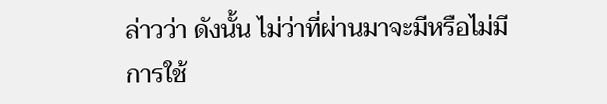ล่าวว่า ดังนั้น ไม่ว่าที่ผ่านมาจะมีหรือไม่มีการใช้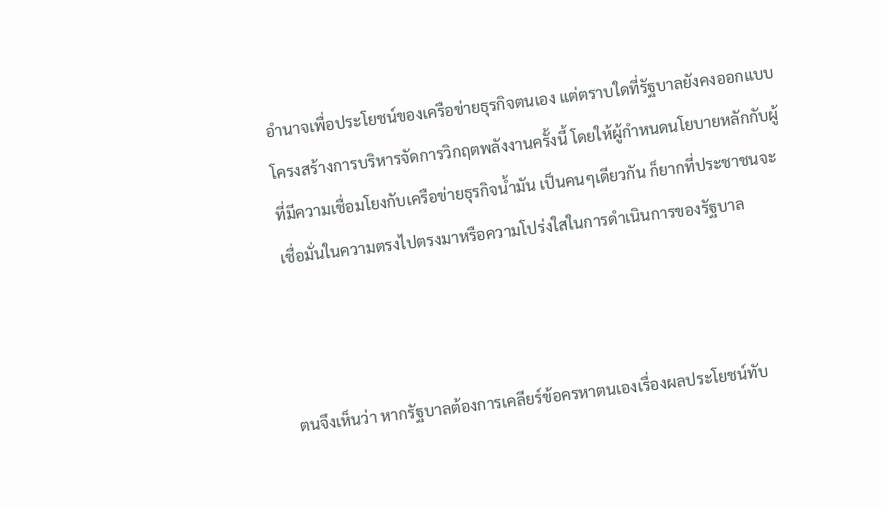อำนาจเพื่อประโยชน์ของเครือข่ายธุรกิจตนเอง แต่ตราบใดที่รัฐบาลยังคงออกแบบโครงสร้างการบริหารจัดการวิกฤตพลังงานครั้งนี้ โดยให้ผู้กำหนดนโยบายหลักกับผู้ที่มีความเชื่อมโยงกับเครือข่ายธุรกิจน้ำมัน เป็นคนๆเดียวกัน ก็ยากที่ประชาชนจะเชื่อมั่นในความตรงไปตรงมาหรือความโปร่งใสในการดำเนินการของรัฐบาล



ตนจึงเห็นว่า หากรัฐบาลต้องการเคลียร์ข้อครหาตนเองเรื่องผลประโยชน์ทับ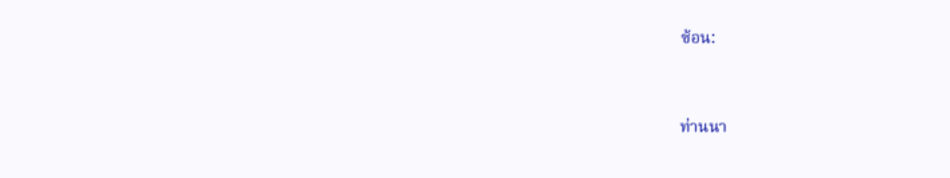ซ้อน:



ท่านนา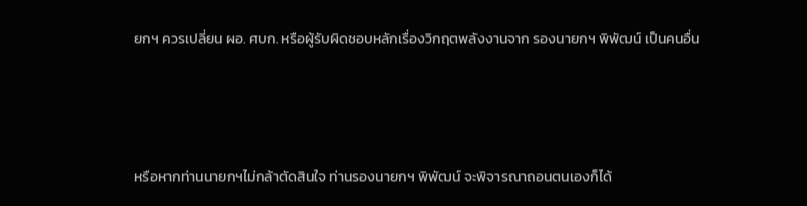ยกฯ ควรเปลี่ยน ผอ. ศบก. หรือผู้รับผิดชอบหลักเรื่องวิกฤตพลังงานจาก รองนายกฯ พิพัฒน์ เป็นคนอื่น



หรือหากท่านนายกฯไม่กล้าตัดสินใจ ท่านรองนายกฯ พิพัฒน์ จะพิจารณาถอนตนเองก็ได้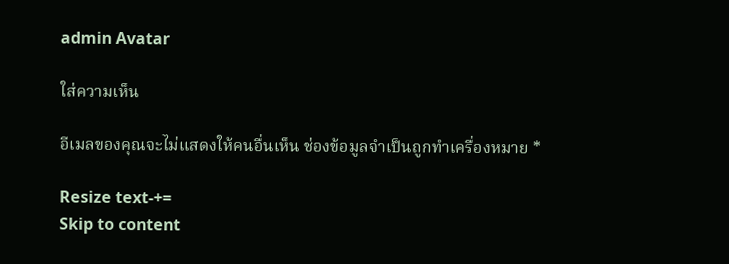admin Avatar

ใส่ความเห็น

อีเมลของคุณจะไม่แสดงให้คนอื่นเห็น ช่องข้อมูลจำเป็นถูกทำเครื่องหมาย *

Resize text-+=
Skip to content